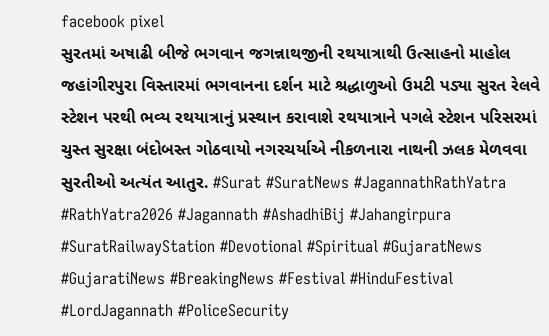facebook pixel
સુરતમાં અષાઢી બીજે ભગવાન જગન્નાથજીની રથયાત્રાથી ઉત્સાહનો માહોલ જહાંગીરપુરા વિસ્તારમાં ભગવાનના દર્શન માટે શ્રદ્ધાળુઓ ઉમટી પડ્યા સુરત રેલવે સ્ટેશન પરથી ભવ્ય રથયાત્રાનું પ્રસ્થાન કરાવાશે રથયાત્રાને પગલે સ્ટેશન પરિસરમાં ચુસ્ત સુરક્ષા બંદોબસ્ત ગોઠવાયો નગરચર્યાએ નીકળનારા નાથની ઝલક મેળવવા સુરતીઓ અત્યંત આતુર. #Surat #SuratNews #JagannathRathYatra #RathYatra2026 #Jagannath #AshadhiBij #Jahangirpura #SuratRailwayStation #Devotional #Spiritual #GujaratNews #GujaratiNews #BreakingNews #Festival #HinduFestival #LordJagannath #PoliceSecurity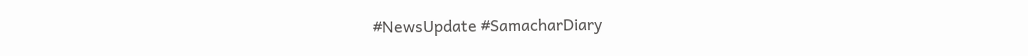#NewsUpdate #SamacharDiary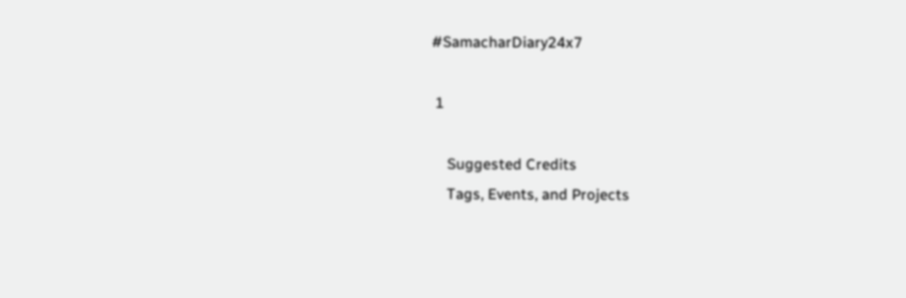#SamacharDiary24x7

 1

    Suggested Credits
    Tags, Events, and Projects